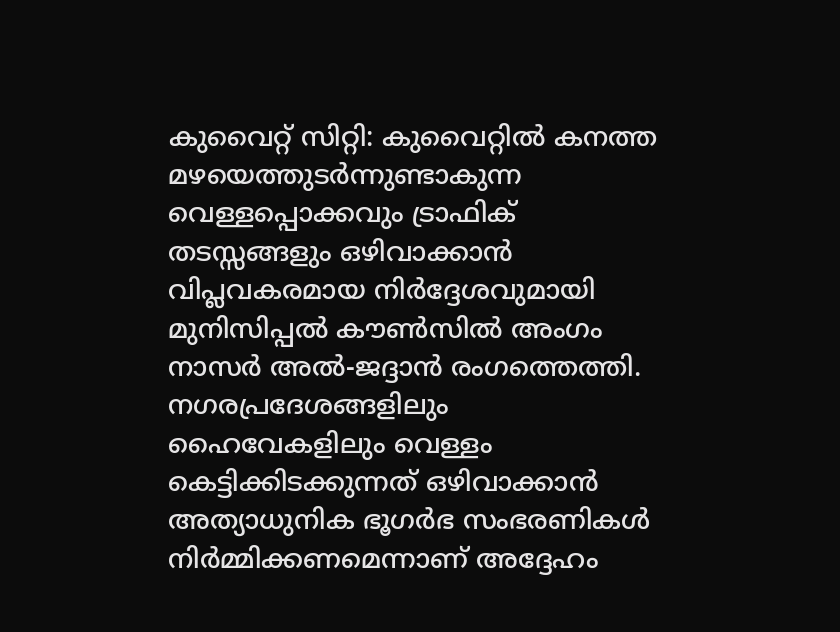കുവൈറ്റ് സിറ്റി: കുവൈറ്റിൽ കനത്ത മഴയെത്തുടർന്നുണ്ടാകുന്ന വെള്ളപ്പൊക്കവും ട്രാഫിക് തടസ്സങ്ങളും ഒഴിവാക്കാൻ വിപ്ലവകരമായ നിർദ്ദേശവുമായി മുനിസിപ്പൽ കൗൺസിൽ അംഗം നാസർ അൽ-ജദ്ദാൻ രംഗത്തെത്തി. നഗരപ്രദേശങ്ങളിലും ഹൈവേകളിലും വെള്ളം കെട്ടിക്കിടക്കുന്നത് ഒഴിവാക്കാൻ അത്യാധുനിക ഭൂഗർഭ സംഭരണികൾ നിർമ്മിക്കണമെന്നാണ് അദ്ദേഹം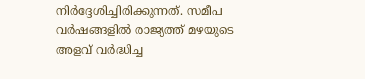നിർദ്ദേശിച്ചിരിക്കുന്നത്. സമീപ വർഷങ്ങളിൽ രാജ്യത്ത് മഴയുടെ അളവ് വർദ്ധിച്ച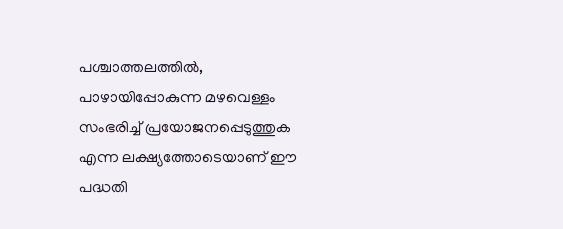പശ്ചാത്തലത്തിൽ, പാഴായിപ്പോകുന്ന മഴവെള്ളം സംഭരിച്ച് പ്രയോജനപ്പെടുത്തുക എന്ന ലക്ഷ്യത്തോടെയാണ് ഈ പദ്ധതി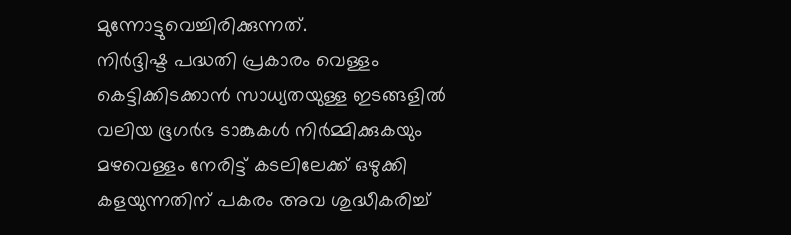മുന്നോട്ടുവെച്ചിരിക്കുന്നത്.
നിർദ്ദിഷ്ട പദ്ധതി പ്രകാരം വെള്ളം കെട്ടിക്കിടക്കാൻ സാധ്യതയുള്ള ഇടങ്ങളിൽ വലിയ ഭൂഗർഭ ടാങ്കുകൾ നിർമ്മിക്കുകയും മഴവെള്ളം നേരിട്ട് കടലിലേക്ക് ഒഴുക്കി കളയുന്നതിന് പകരം അവ ശുദ്ധീകരിച്ച്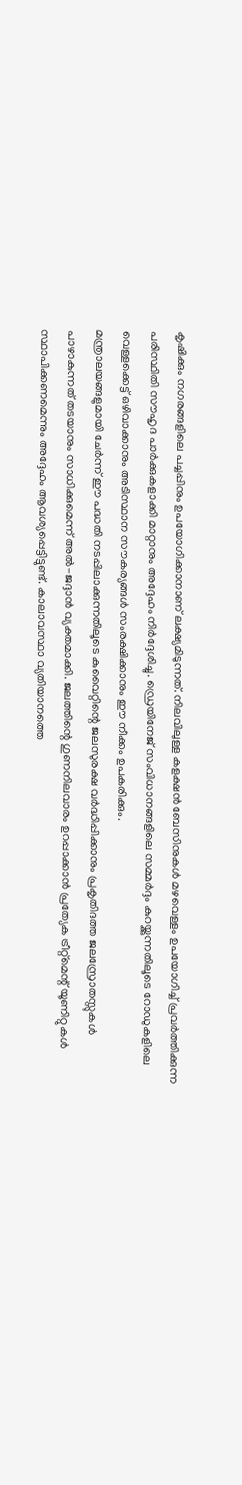കൃഷിക്കും നഗരങ്ങളിലെ പച്ചപ്പിനും ഉപയോഗിക്കാനാണ് ലക്ഷ്യമിടുന്നത്. നിലവിലുള്ള കളക്ഷൻ ബേസിനുകൾ മഴവെള്ളം ഉപയോഗിച്ച് പ്രവർത്തിക്കുന്ന പരിസ്ഥിതി സൗഹൃദ പാർക്കുകളാക്കി മാറ്റാനും അദ്ദേഹം നിർദ്ദേശിച്ചു. ഡ്രെയിനേജ് സംവിധാനങ്ങളിലെ സമ്മർദ്ദം കുറയ്ക്കുന്നതിലൂടെ റോഡുകളിലെ വെള്ളക്കെട്ട് ഒഴിവാക്കാനും അടിസ്ഥാന സൗകര്യങ്ങൾ സംരക്ഷിക്കാനും ഈ നീക്കം ഉപകരിക്കും.
മന്ത്രാലയങ്ങളുമായി ചേർന്ന് ഈ പദ്ധതി നടപ്പിലാക്കുന്നതിലൂടെ കുവൈറ്റിന്റെ ജലസുരക്ഷ വർദ്ധിപ്പിക്കാനും പ്രകൃതിദത്ത ജലസ്രോതസ്സുകൾ പാഴാകുന്നത് തടയാനും സാധിക്കുമെന്ന് അൽ-ജദ്ദാൻ വ്യക്തമാക്കി. ജലത്തിന്റെ ഗുണനിലവാരം ഉറപ്പാക്കാൻ പ്രത്യേക ട്രീറ്റ്മെന്റ് യൂണിറ്റുകൾ സ്ഥാപിക്കണമെന്നും അദ്ദേഹം ആവശ്യപ്പെട്ടിട്ടുണ്ട്. കാലാവസ്ഥാ വ്യതിയാനത്തെ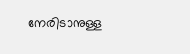നേരിടാനുള്ള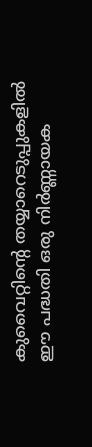കുവൈറ്റിന്റെ തയ്യാറെടുപ്പുകളിൽ ഈ പദ്ധതി ഒരു നിർണ്ണായക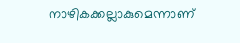നാഴികക്കല്ലാകുമെന്നാണ്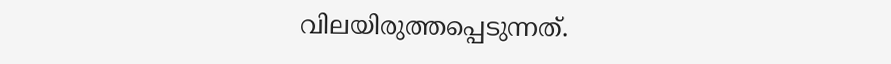വിലയിരുത്തപ്പെടുന്നത്.